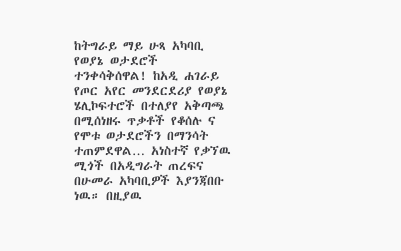ከትግራይ ማይ ሁጻ አካባቢ የወያኔ ወታደሮች ተንቀሳቅሰዋል! ከአዲ ሐገራይ የጦር አየር መንደርደሪያ የወያኔ ሄሊኮፍተሮች በተለያየ አቅጣጫ በሚሰነዘሩ ጥቃቶች የቆሰሉ ና የሞቱ ወታደሮችን በማንሳት ተጠምደዋል… አነስተኛ የቃኘዉ ሚጎች በአዲግራት ጠረፍና በሁመራ አካባቢዎች እያንጃበቡ ነዉ። በዚያዉ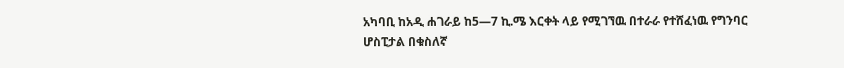አካባቢ ከአዲ ሐገራይ ከ5—7 ኪ.ሜ እርቀት ላይ የሚገኘዉ በተራራ የተሸፈነዉ የግንባር ሆስፒታል በቁስለኛ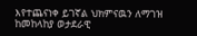እየተጨናነቀ ይገኛል ህክምናዉን ለማገዝ ከመከላከያ ወታደራዊ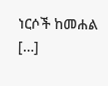ነርሶች ከመሐል […]